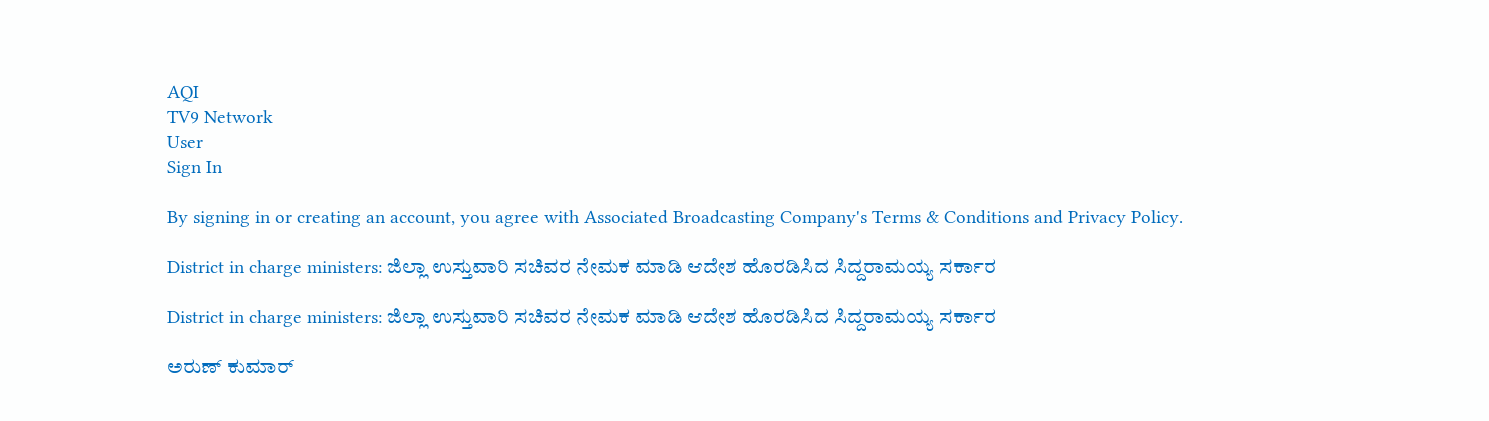AQI
TV9 Network
User
Sign In

By signing in or creating an account, you agree with Associated Broadcasting Company's Terms & Conditions and Privacy Policy.

District in charge ministers: ಜಿಲ್ಲಾ ಉಸ್ತುವಾರಿ ಸಚಿವರ ನೇಮಕ ಮಾಡಿ ಆದೇಶ ಹೊರಡಿಸಿದ ಸಿದ್ದರಾಮಯ್ಯ ಸರ್ಕಾರ

District in charge ministers: ಜಿಲ್ಲಾ ಉಸ್ತುವಾರಿ ಸಚಿವರ ನೇಮಕ ಮಾಡಿ ಆದೇಶ ಹೊರಡಿಸಿದ ಸಿದ್ದರಾಮಯ್ಯ ಸರ್ಕಾರ

ಅರುಣ್ ಕುಮಾರ್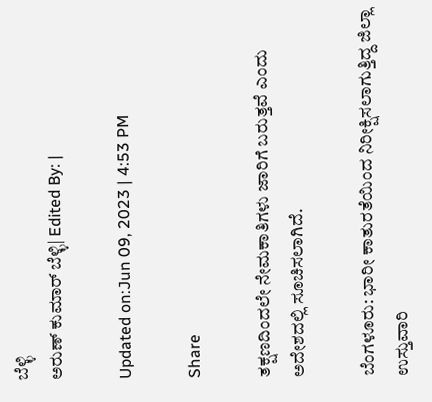ಬೆಳ್ಳಿ
ಅರುಣ್ ಕುಮಾರ್ ಬೆಳ್ಳಿ| Edited By: |

Updated on:Jun 09, 2023 | 4:53 PM

Share

ತಕ್ಷಣದಿಂದಲೇ ನೇಮಕಾತಿಗಳು ಜಾರಿಗೆ ಬರುತ್ತವೆ ಎಂದು ಅದೇಶದಲ್ಲಿ ಸೂಚಿಸಲಾಗಿದೆ.

ಬೆಂಗಳೂರು: ಭಾರೀ ಕಾತುರತೆಯಿಂದ ನಿರೀಕ್ಷಿಸಲಾಗುತ್ತಿದ್ದ ಜಿಲ್ಲಾ ಉಸ್ತುವಾರಿ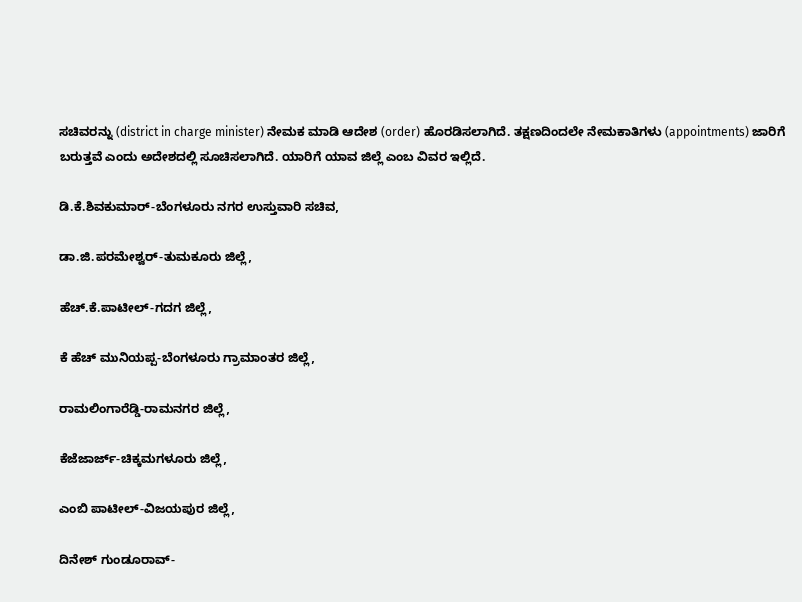ಸಚಿವರನ್ನು (district in charge minister) ನೇಮಕ ಮಾಡಿ ಆದೇಶ (order) ಹೊರಡಿಸಲಾಗಿದೆ. ತಕ್ಷಣದಿಂದಲೇ ನೇಮಕಾತಿಗಳು (appointments) ಜಾರಿಗೆ ಬರುತ್ತವೆ ಎಂದು ಅದೇಶದಲ್ಲಿ ಸೂಚಿಸಲಾಗಿದೆ. ಯಾರಿಗೆ ಯಾವ ಜಿಲ್ಲೆ ಎಂಬ ವಿವರ ಇಲ್ಲಿದೆ.

ಡಿ.ಕೆ.ಶಿವಕುಮಾರ್-ಬೆಂಗಳೂರು ನಗರ ಉಸ್ತುವಾರಿ ಸಚಿವ,

ಡಾ.ಜಿ.ಪರಮೇಶ್ವರ್-ತುಮಕೂರು ಜಿಲ್ಲೆ,

ಹೆಚ್.ಕೆ.ಪಾಟೀಲ್-ಗದಗ ಜಿಲ್ಲೆ,

ಕೆ ಹೆಚ್ ಮುನಿಯಪ್ಪ-ಬೆಂಗಳೂರು ಗ್ರಾಮಾಂತರ ಜಿಲ್ಲೆ,

ರಾಮಲಿಂಗಾರೆಡ್ಡಿ-ರಾಮನಗರ ಜಿಲ್ಲೆ,

ಕೆಜೆಜಾರ್ಜ್-ಚಿಕ್ಕಮಗಳೂರು ಜಿಲ್ಲೆ,

ಎಂಬಿ ಪಾಟೀಲ್-ವಿಜಯಪುರ ಜಿಲ್ಲೆ,

ದಿನೇಶ್ ಗುಂಡೂರಾವ್-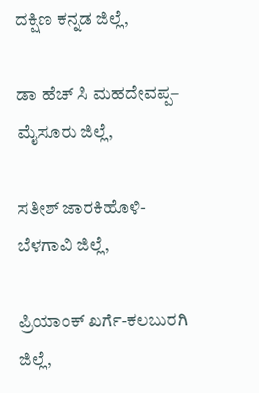ದಕ್ಷಿಣ ಕನ್ನಡ ಜಿಲ್ಲೆ,

ಡಾ ಹೆಚ್ ಸಿ ಮಹದೇವಪ್ಪ– ಮೈಸೂರು ಜಿಲ್ಲೆ,

ಸತೀಶ್ ಜಾರಕಿಹೊಳಿ-ಬೆಳಗಾವಿ ಜಿಲ್ಲೆ,

ಪ್ರಿಯಾಂಕ್ ಖರ್ಗೆ-ಕಲಬುರಗಿ ಜಿಲ್ಲೆ,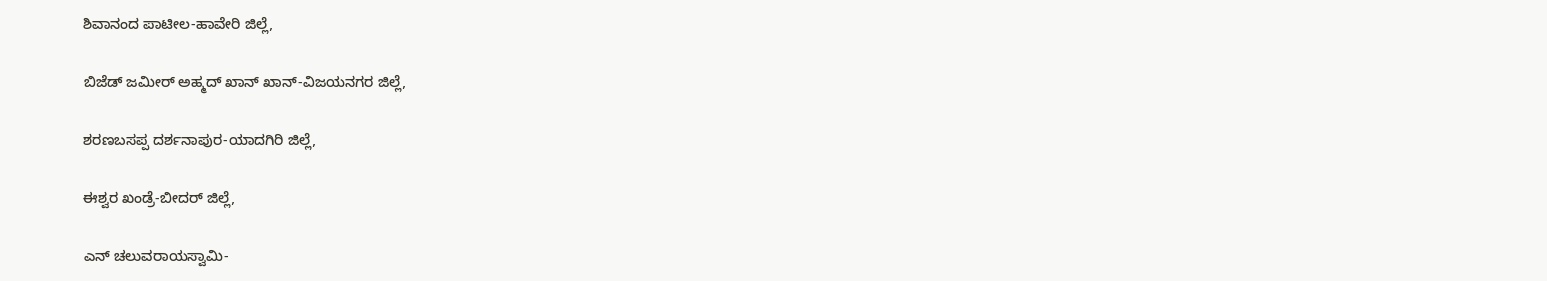ಶಿವಾನಂದ ಪಾಟೀಲ-ಹಾವೇರಿ ಜಿಲ್ಲೆ,

ಬಿಜೆಡ್ ಜಮೀರ್ ಅಹ್ಮದ್ ಖಾನ್ ಖಾನ್-ವಿಜಯನಗರ ಜಿಲ್ಲೆ,

ಶರಣಬಸಪ್ಪ ದರ್ಶನಾಪುರ-ಯಾದಗಿರಿ ಜಿಲ್ಲೆ,

ಈಶ್ವರ ಖಂಡ್ರೆ-ಬೀದರ್ ಜಿಲ್ಲೆ,

ಎನ್ ಚಲುವರಾಯಸ್ವಾಮಿ-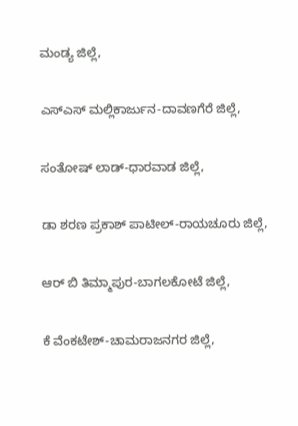ಮಂಡ್ಯ ಜಿಲ್ಲೆ,

ಎಸ್ಎಸ್ ಮಲ್ಲಿಕಾರ್ಜುನ-ದಾವಣಗೆರೆ ಜಿಲ್ಲೆ,

ಸಂತೋಷ್ ಲಾಡ್-ಧಾರವಾಡ ಜಿಲ್ಲೆ,

ಡಾ ಶರಣ ಪ್ರಕಾಶ್ ಪಾಟೀಲ್-ರಾಯಚೂರು ಜಿಲ್ಲೆ,

ಆರ್ ಬಿ ತಿಮ್ಮಾಪುರ-ಬಾಗಲಕೋಟೆ ಜಿಲ್ಲೆ,

ಕೆ ವೆಂಕಟೇಶ್-ಚಾಮರಾಜನಗರ ಜಿಲ್ಲೆ,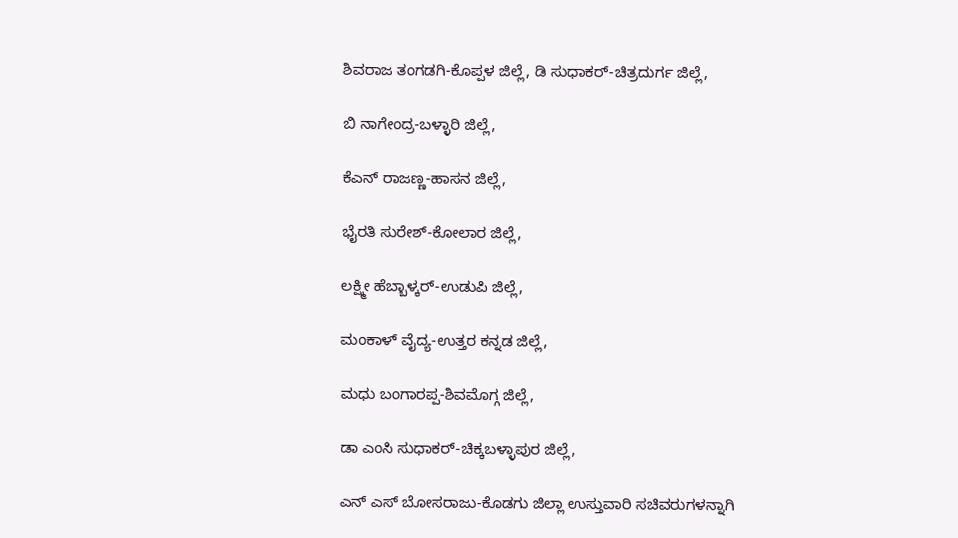ಶಿವರಾಜ ತಂಗಡಗಿ-ಕೊಪ್ಪಳ ಜಿಲ್ಲೆ, ಡಿ ಸುಧಾಕರ್-ಚಿತ್ರದುರ್ಗ ಜಿಲ್ಲೆ,

ಬಿ ನಾಗೇಂದ್ರ-ಬಳ್ಳಾರಿ ಜಿಲ್ಲೆ,

ಕೆಎನ್ ರಾಜಣ್ಣ-ಹಾಸನ ಜಿಲ್ಲೆ,

ಭೈರತಿ ಸುರೇಶ್-ಕೋಲಾರ ಜಿಲ್ಲೆ,

ಲಕ್ಷ್ಮೀ ಹೆಬ್ಬಾಳ್ಕರ್-ಉಡುಪಿ ಜಿಲ್ಲೆ,

ಮಂಕಾಳ್ ವೈದ್ಯ-ಉತ್ತರ ಕನ್ನಡ ಜಿಲ್ಲೆ,

ಮಧು ಬಂಗಾರಪ್ಪ-ಶಿವಮೊಗ್ಗ ಜಿಲ್ಲೆ,

ಡಾ ಎಂಸಿ ಸುಧಾಕರ್-ಚಿಕ್ಕಬಳ್ಳಾಪುರ ಜಿಲ್ಲೆ,

ಎನ್ ಎಸ್ ಬೋಸರಾಜು-ಕೊಡಗು ಜಿಲ್ಲಾ ಉಸ್ತುವಾರಿ ಸಚಿವರುಗಳನ್ನಾಗಿ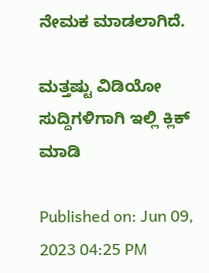ನೇಮಕ ಮಾಡಲಾಗಿದೆ.

ಮತ್ತಷ್ಟು ವಿಡಿಯೋ ಸುದ್ದಿಗಳಿಗಾಗಿ ಇಲ್ಲಿ ಕ್ಲಿಕ್ ಮಾಡಿ

Published on: Jun 09, 2023 04:25 PM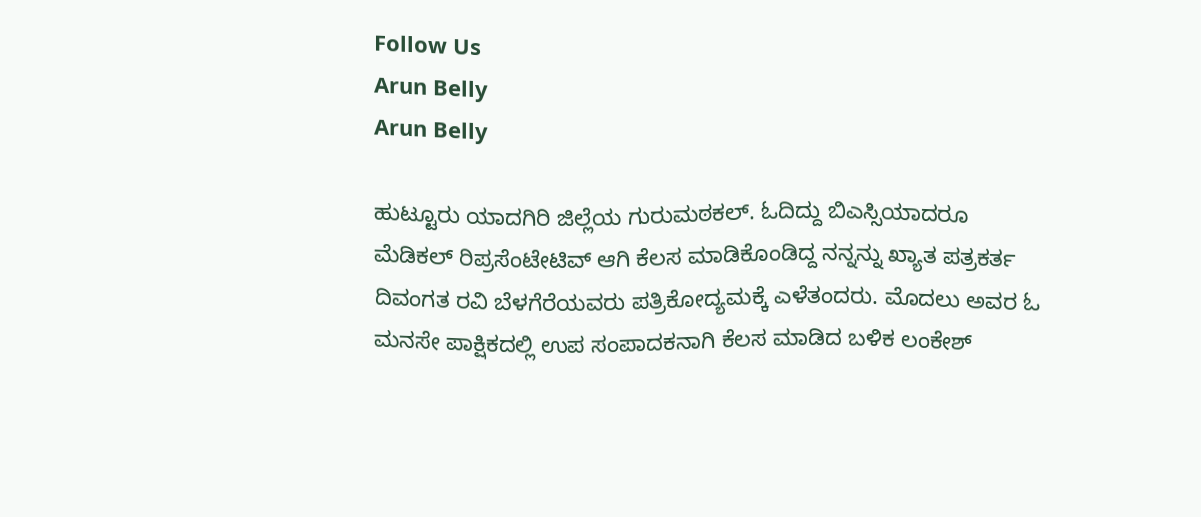Follow Us
Arun Belly
Arun Belly

ಹುಟ್ಟೂರು ಯಾದಗಿರಿ ಜಿಲ್ಲೆಯ ಗುರುಮಠಕಲ್. ಓದಿದ್ದು ಬಿಎಸ್ಸಿಯಾದರೂ ಮೆಡಿಕಲ್ ರಿಪ್ರಸೆಂಟೇಟಿವ್ ಆಗಿ ಕೆಲಸ ಮಾಡಿಕೊಂಡಿದ್ದ ನನ್ನನ್ನು ಖ್ಯಾತ ಪತ್ರಕರ್ತ ದಿವಂಗತ ರವಿ ಬೆಳಗೆರೆಯವರು ಪತ್ರಿಕೋದ್ಯಮಕ್ಕೆ ಎಳೆತಂದರು. ಮೊದಲು ಅವರ ಓ ಮನಸೇ ಪಾಕ್ಷಿಕದಲ್ಲಿ ಉಪ ಸಂಪಾದಕನಾಗಿ ಕೆಲಸ ಮಾಡಿದ ಬಳಿಕ ಲಂಕೇಶ್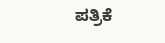ಪತ್ರಿಕೆ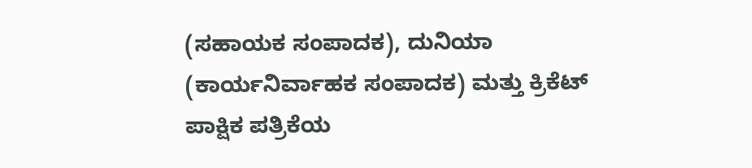(ಸಹಾಯಕ ಸಂಪಾದಕ), ದುನಿಯಾ (ಕಾರ್ಯನಿರ್ವಾಹಕ ಸಂಪಾದಕ) ಮತ್ತು ಕ್ರಿಕೆಟ್ ಪಾಕ್ಷಿಕ ಪತ್ರಿಕೆಯ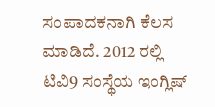ಸಂಪಾದಕನಾಗಿ ಕೆಲಸ ಮಾಡಿದೆ. 2012 ರಲ್ಲಿ ಟಿವಿ9 ಸಂಸ್ಥೆಯ ಇಂಗ್ಲಿಷ್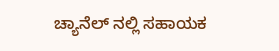ಚ್ಯಾನೆಲ್ ನಲ್ಲಿ ಸಹಾಯಕ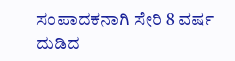ಸಂಪಾದಕನಾಗಿ ಸೇರಿ 8 ವರ್ಷ ದುಡಿದ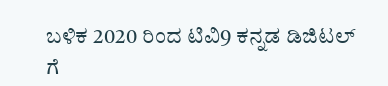ಬಳಿಕ 2020 ರಿಂದ ಟಿವಿ9 ಕನ್ನಡ ಡಿಜಿಟಲ್ ಗೆ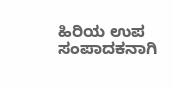ಹಿರಿಯ ಉಪ ಸಂಪಾದಕನಾಗಿ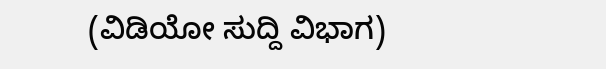(ವಿಡಿಯೋ ಸುದ್ದಿ ವಿಭಾಗ)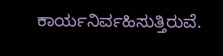ಕಾರ್ಯನಿರ್ವಹಿಸುತ್ತಿರುವೆ.